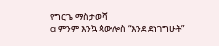የግርጌ ማስታወሻ
a ምንም እንኳ ጳውሎስ “እንደ ደነገግሁት”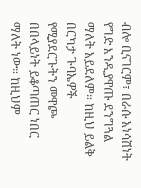ብሎ ቢናገርም፣ በራሱ አነሳሽነት የግድ እንዲያዋጡ ደንግጓል ማለት አይደለም። ከዚህ ይልቅ በርካታ ጉባኤዎች የሚያደርጉትን መዋጮ በበላይነት ይቆጣጠር ነበር ማለት ነው። ከዚህም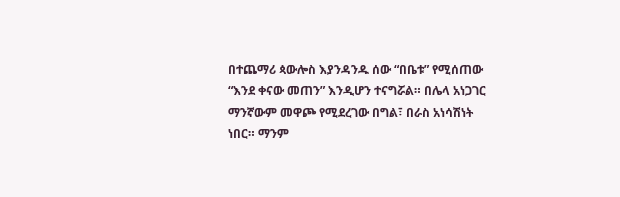በተጨማሪ ጳውሎስ እያንዳንዱ ሰው “በቤቱ” የሚሰጠው “እንደ ቀናው መጠን” እንዲሆን ተናግሯል። በሌላ አነጋገር ማንኛውም መዋጮ የሚደረገው በግል፣ በራስ አነሳሽነት ነበር። ማንም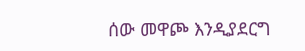ሰው መዋጮ እንዲያደርግ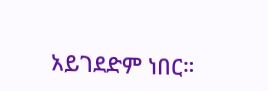አይገደድም ነበር።